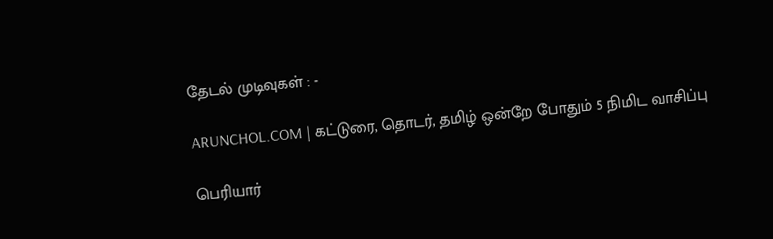தேடல் முடிவுகள் : -

ARUNCHOL.COM | கட்டுரை, தொடர், தமிழ் ஒன்றே போதும் 5 நிமிட வாசிப்பு

பெரியார்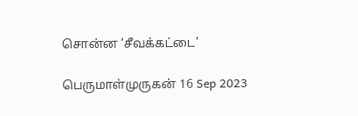சொன்ன ‘சீவக்கட்டை’

பெருமாள்முருகன் 16 Sep 2023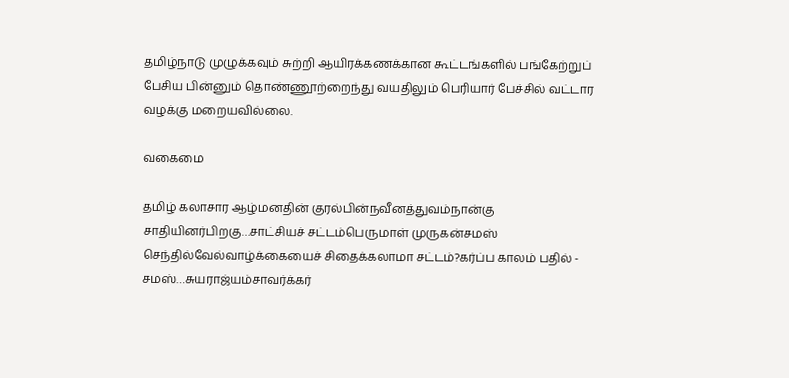தமிழ்நாடு முழுக்கவும் சுற்றி ஆயிரக்கணக்கான கூட்டங்களில் பங்கேற்றுப் பேசிய பின்னும் தொண்ணூற்றைந்து வயதிலும் பெரியார் பேச்சில் வட்டார வழக்கு மறையவில்லை.

வகைமை

தமிழ் கலாசார ஆழ்மனதின் குரல்பின்நவீனத்துவம்நான்கு சாதியினர்பிறகு…சாட்சியச் சட்டம்பெருமாள் முருகன்சமஸ் செந்தில்வேல்வாழ்க்கையைச் சிதைக்கலாமா சட்டம்?கர்ப்ப காலம் பதில் - சமஸ்…சுயராஜ்யம்சாவர்க்கர்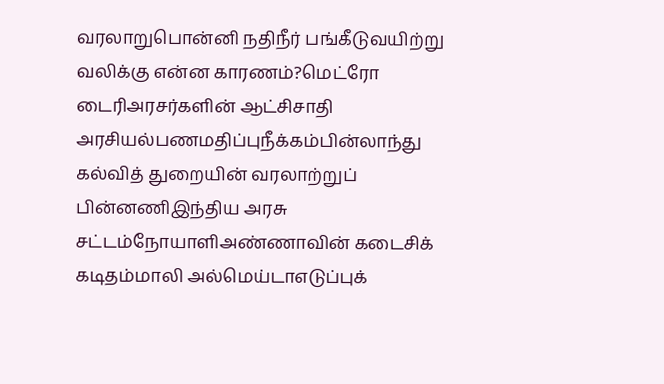வரலாறுபொன்னி நதிநீர் பங்கீடுவயிற்று வலிக்கு என்ன காரணம்?மெட்ரோ டைரிஅரசர்களின் ஆட்சிசாதி அரசியல்பணமதிப்புநீக்கம்பின்லாந்து கல்வித் துறையின் வரலாற்றுப் பின்னணிஇந்திய அரசு சட்டம்நோயாளிஅண்ணாவின் கடைசிக் கடிதம்மாலி அல்மெய்டாஎடுப்புக்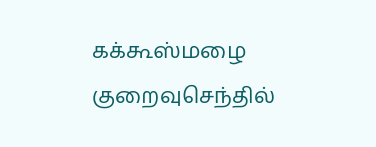கக்கூஸ்மழை குறைவுசெந்தில்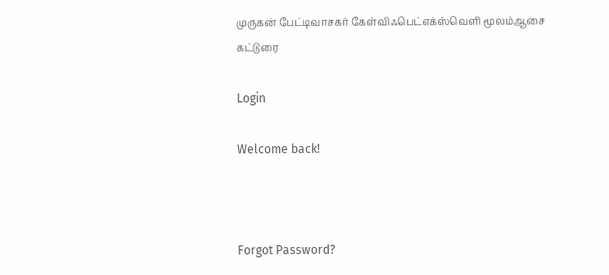முருகன் பேட்டிவாசகர் கேள்விஃபெட்எக்ஸ்வெளி மூலம்ஆசை கட்டுரை

Login

Welcome back!



Forgot Password?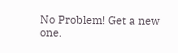No Problem! Get a new one.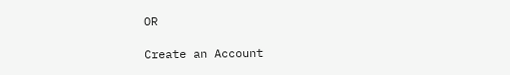OR

Create an Account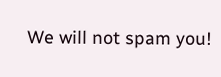We will not spam you!